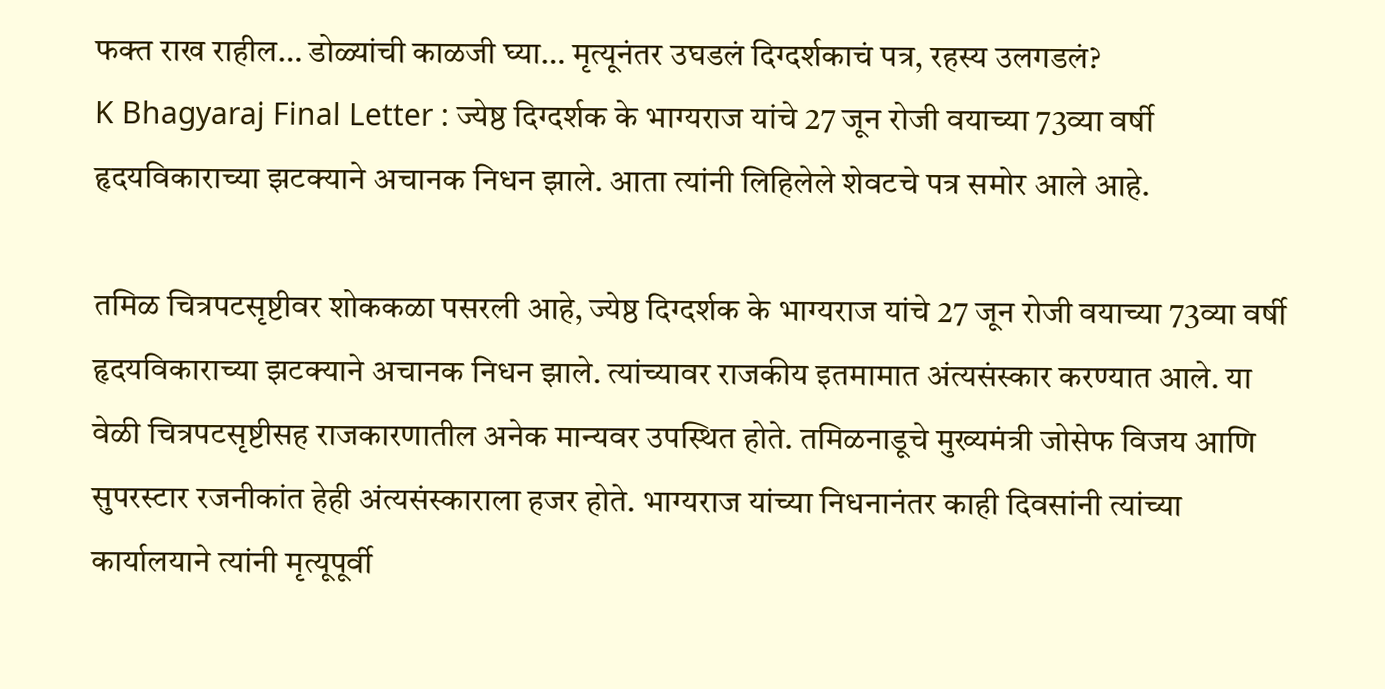फक्त राख राहील… डोळ्यांची काळजी घ्या… मृत्यूनंतर उघडलं दिग्दर्शकाचं पत्र, रहस्य उलगडलं?
K Bhagyaraj Final Letter : ज्येष्ठ दिग्दर्शक के भाग्यराज यांचे 27 जून रोजी वयाच्या 73व्या वर्षी हृदयविकाराच्या झटक्याने अचानक निधन झाले. आता त्यांनी लिहिलेले शेवटचे पत्र समोर आले आहे.

तमिळ चित्रपटसृष्टीवर शोककळा पसरली आहे, ज्येष्ठ दिग्दर्शक के भाग्यराज यांचे 27 जून रोजी वयाच्या 73व्या वर्षी हृदयविकाराच्या झटक्याने अचानक निधन झाले. त्यांच्यावर राजकीय इतमामात अंत्यसंस्कार करण्यात आले. या वेळी चित्रपटसृष्टीसह राजकारणातील अनेक मान्यवर उपस्थित होते. तमिळनाडूचे मुख्यमंत्री जोसेफ विजय आणि सुपरस्टार रजनीकांत हेही अंत्यसंस्काराला हजर होते. भाग्यराज यांच्या निधनानंतर काही दिवसांनी त्यांच्या कार्यालयाने त्यांनी मृत्यूपूर्वी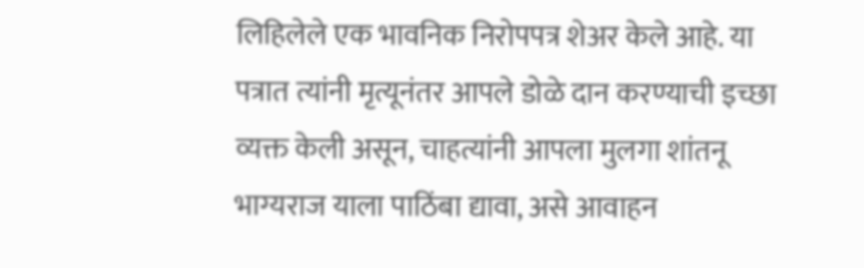लिहिलेले एक भावनिक निरोपपत्र शेअर केले आहे. या पत्रात त्यांनी मृत्यूनंतर आपले डोळे दान करण्याची इच्छा व्यक्त केली असून, चाहत्यांनी आपला मुलगा शांतनू भाग्यराज याला पाठिंबा द्यावा, असे आवाहन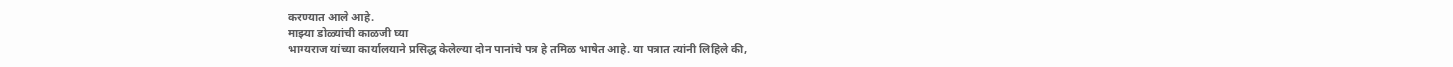करण्यात आले आहे.
माझ्या डोळ्यांची काळजी घ्या
भाग्यराज यांच्या कार्यालयाने प्रसिद्ध केलेल्या दोन पानांचे पत्र हे तमिळ भाषेत आहे. या पत्रात त्यांनी लिहिले की,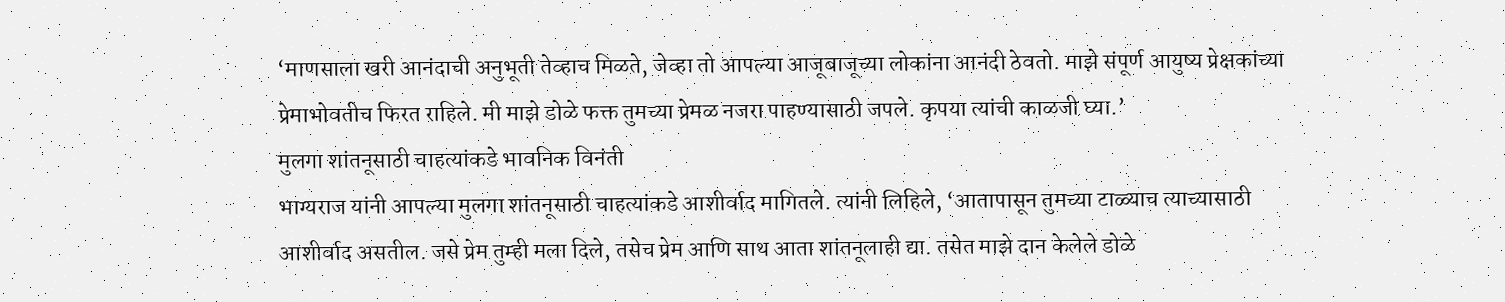‘माणसाला खरी आनंदाची अनुभूती तेव्हाच मिळते, जेव्हा तो आपल्या आजूबाजूच्या लोकांना आनंदी ठेवतो. माझे संपूर्ण आयुष्य प्रेक्षकांच्या प्रेमाभोवतीच फिरत राहिले. मी माझे डोळे फक्त तुमच्या प्रेमळ नजरा पाहण्यासाठी जपले. कृपया त्यांची काळजी घ्या.’
मुलगा शांतनूसाठी चाहत्यांकडे भावनिक विनंती
भाग्यराज यांनी आपल्या मुलगा शांतनूसाठी चाहत्यांकडे आशीर्वाद मागितले. त्यांनी लिहिले, ‘आतापासून तुमच्या टाळ्याच त्याच्यासाठी आशीर्वाद असतील. जसे प्रेम तुम्ही मला दिले, तसेच प्रेम आणि साथ आता शांतनूलाही द्या. तसेत माझे दान केलेले डोळे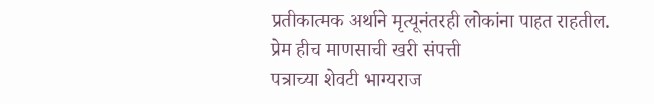प्रतीकात्मक अर्थाने मृत्यूनंतरही लोकांना पाहत राहतील.
प्रेम हीच माणसाची खरी संपत्ती
पत्राच्या शेवटी भाग्यराज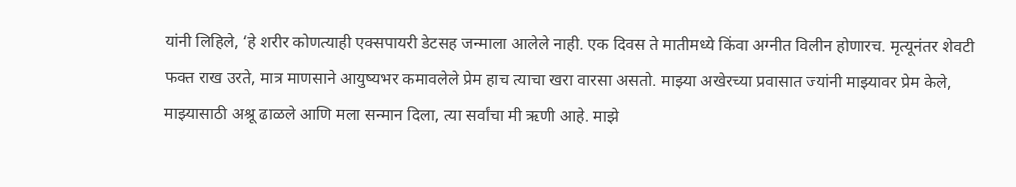यांनी लिहिले, ‘हे शरीर कोणत्याही एक्सपायरी डेटसह जन्माला आलेले नाही. एक दिवस ते मातीमध्ये किंवा अग्नीत विलीन होणारच. मृत्यूनंतर शेवटी फक्त राख उरते, मात्र माणसाने आयुष्यभर कमावलेले प्रेम हाच त्याचा खरा वारसा असतो. माझ्या अखेरच्या प्रवासात ज्यांनी माझ्यावर प्रेम केले, माझ्यासाठी अश्रू ढाळले आणि मला सन्मान दिला, त्या सर्वांचा मी ऋणी आहे. माझे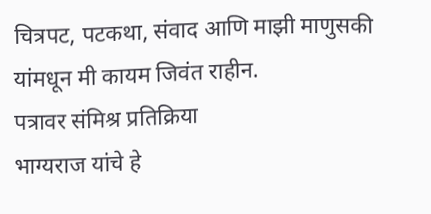चित्रपट, पटकथा, संवाद आणि माझी माणुसकी यांमधून मी कायम जिवंत राहीन.
पत्रावर संमिश्र प्रतिक्रिया
भाग्यराज यांचे हे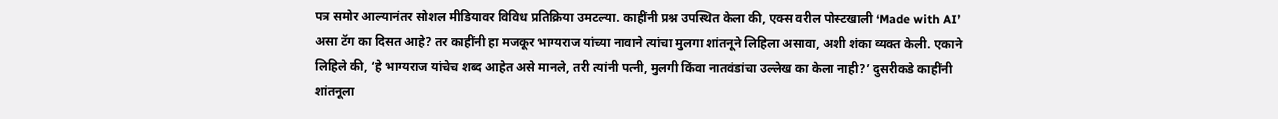पत्र समोर आल्यानंतर सोशल मीडियावर विविध प्रतिक्रिया उमटल्या. काहींनी प्रश्न उपस्थित केला की, एक्स वरील पोस्टखाली ‘Made with AI’ असा टॅग का दिसत आहे? तर काहींनी हा मजकूर भाग्यराज यांच्या नावाने त्यांचा मुलगा शांतनूने लिहिला असावा, अशी शंका व्यक्त केली. एकाने लिहिले की, ‘हे भाग्यराज यांचेच शब्द आहेत असे मानले, तरी त्यांनी पत्नी, मुलगी किंवा नातवंडांचा उल्लेख का केला नाही?’ दुसरीकडे काहींनी शांतनूला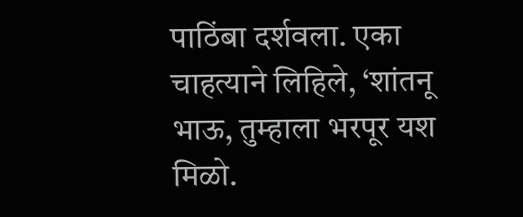पाठिंबा दर्शवला. एका चाहत्याने लिहिले, ‘शांतनू भाऊ, तुम्हाला भरपूर यश मिळो.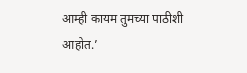आम्ही कायम तुमच्या पाठीशी आहोत.’